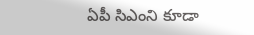ఏపీ సిఎంని కూడా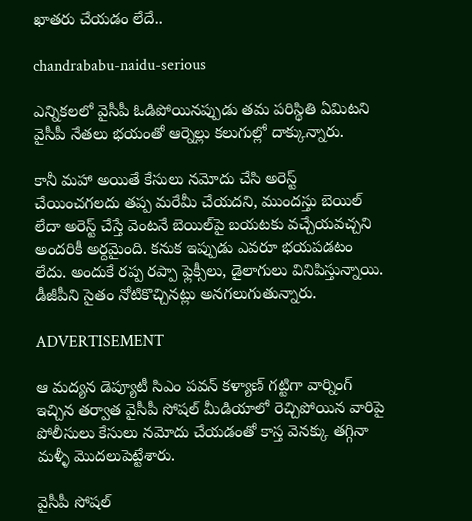ఖాతరు చేయడం లేదే..

chandrababu-naidu-serious

ఎన్నికలలో వైసీపీ ఓడిపోయినప్పుడు తమ పరిస్థితి ఏమిటని వైసీపీ నేతలు భయంతో ఆర్నెల్లు కలుగుల్లో దాక్కున్నారు.

కానీ మహా అయితే కేసులు నమోదు చేసి అరెస్ట్ చేయించగలదు తప్ప మరేమీ చేయదని, ముందస్తు బెయిల్‌ లేదా అరెస్ట్ చేస్తే వెంటనే బెయిల్‌పై బయటకు వచ్చేయవచ్చని అందరికీ అర్దమైంది. కనుక ఇప్పుడు ఎవరూ భయపడటం లేదు. అందుకే రప్ప రప్పా ఫ్లెక్సీలు, డైలాగులు వినిపిస్తున్నాయి. డీజీపీని సైతం నోటికొచ్చినట్లు అనగలుగుతున్నారు.

ADVERTISEMENT

ఆ మద్యన డెప్యూటీ సిఎం పవన్‌ కళ్యాణ్‌ గట్టిగా వార్నింగ్ ఇచ్చిన తర్వాత వైసీపీ సోషల్ మీడియాలో రెచ్చిపోయిన వారిపై పోలీసులు కేసులు నమోదు చేయడంతో కాస్త వెనక్కు తగ్గినా మళ్ళీ మొదలుపెట్టేశారు.

వైసీపీ సోషల్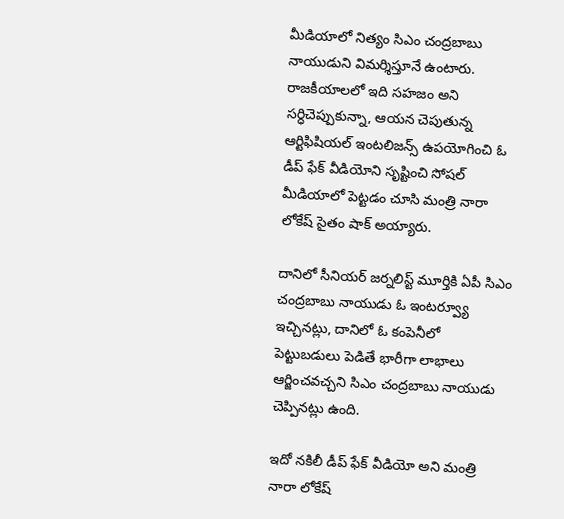మీడియాలో నిత్యం సిఎం చంద్రబాబు నాయుడుని విమర్శిస్తూనే ఉంటారు. రాజకీయాలలో ఇది సహజం అని సర్ధిచెప్పుకున్నా, ఆయన చెపుతున్న ఆర్టిఫిషియల్ ఇంటలిజన్స్ ఉపయోగించి ఓ డీప్ ఫేక్ వీడియోని సృష్టించి సోషల్ మీడియాలో పెట్టడం చూసి మంత్రి నారా లోకేష్‌ సైతం షాక్ అయ్యారు.

దానిలో సీనియర్ జర్నలిస్ట్ మూర్తికి ఏపీ సిఎం చంద్రబాబు నాయుడు ఓ ఇంటర్వ్యూ ఇచ్చినట్లు, దానిలో ఓ కంపెనీలో పెట్టుబడులు పెడితే భారీగా లాభాలు ఆర్జించవచ్చని సిఎం చంద్రబాబు నాయుడు చెప్పినట్లు ఉంది.

ఇదో నకిలీ డీప్ ఫేక్ వీడియో అని మంత్రి నారా లోకేష్‌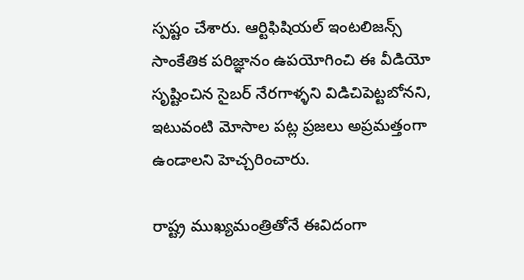స్పష్టం చేశారు. ఆర్టిఫిషియల్ ఇంటలిజన్స్ సాంకేతిక పరిజ్ఞానం ఉపయోగించి ఈ వీడియో సృష్టించిన సైబర్ నేరగాళ్ళని విడిచిపెట్టబోనని, ఇటువంటి మోసాల పట్ల ప్రజలు అప్రమత్తంగా ఉండాలని హెచ్చరించారు.

రాష్ట్ర ముఖ్యమంత్రితోనే ఈవిదంగా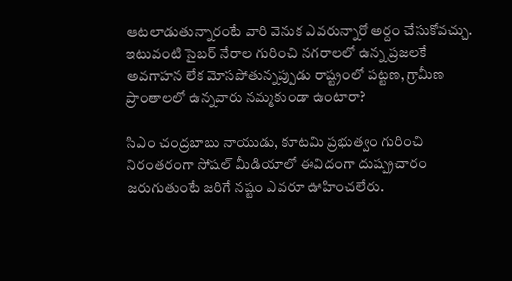ఆటలాడుతున్నారంటే వారి వెనుక ఎవరున్నారో అర్దం చేసుకోవచ్చు. ఇటువంటి సైబర్ నేరాల గురించి నగరాలలో ఉన్న ప్రజలకే అవగాహన లేక మోసపోతున్నప్పుడు రాష్ట్రంలో పట్టణ, గ్రామీణ ప్రాంతాలలో ఉన్నవారు నమ్మకుండా ఉంటారా?

సిఎం చంద్రబాబు నాయుడు, కూటమి ప్రభుత్వం గురించి నిరంతరంగా సోషల్ మీడియాలో ఈవిదంగా దుష్ప్రచారం జరుగుతుంటే జరిగే నష్టం ఎవరూ ఊహించలేరు.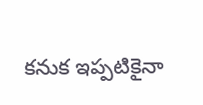కనుక ఇప్పటికైనా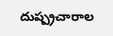దుష్ప్రచారాల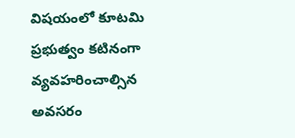విషయంలో కూటమి ప్రభుత్వం కటినంగా వ్యవహరించాల్సిన అవసరం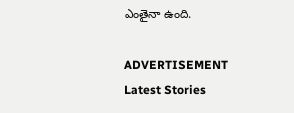ఎంతైనా ఉంది.

ADVERTISEMENT
Latest Stories